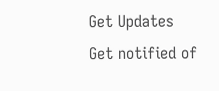Get Updates
Get notified of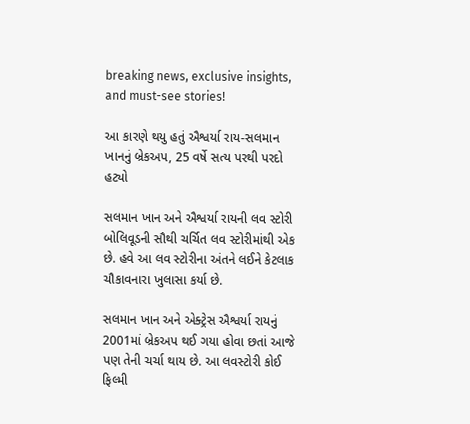breaking news, exclusive insights, and must-see stories!

આ કારણે થયુ હતું ઐશ્વર્યા રાય-સલમાન ખાનનું બ્રેકઅપ, 25 વર્ષે સત્ય પરથી પરદો હટ્યો

સલમાન ખાન અને ઐશ્વર્યા રાયની લવ સ્ટોરી બોલિવૂડની સૌથી ચર્ચિત લવ સ્ટોરીમાંથી એક છે. હવે આ લવ સ્ટોરીના અંતને લઈને કેટલાક ચૌકાવનારા ખુલાસા કર્યા છે.

સલમાન ખાન અને એક્ટ્રેસ ઐશ્વર્યા રાયનું 2001માં બ્રેકઅપ થઈ ગયા હોવા છતાં આજે પણ તેની ચર્ચા થાય છે. આ લવસ્ટોરી કોઈ ફિલ્મી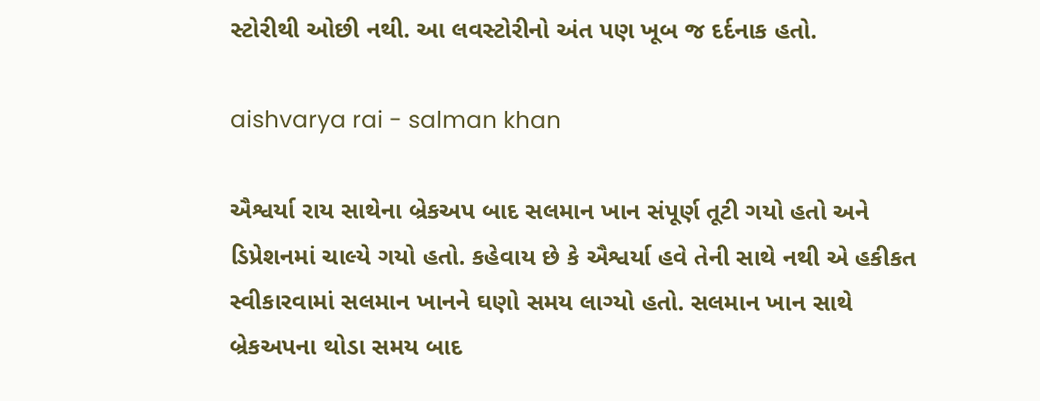સ્ટોરીથી ઓછી નથી. આ લવસ્ટોરીનો અંત પણ ખૂબ જ દર્દનાક હતો.

aishvarya rai - salman khan

ઐશ્વર્યા રાય સાથેના બ્રેકઅપ બાદ સલમાન ખાન સંપૂર્ણ તૂટી ગયો હતો અને ડિપ્રેશનમાં ચાલ્યે ગયો હતો. કહેવાય છે કે ઐશ્વર્યા હવે તેની સાથે નથી એ હકીકત સ્વીકારવામાં સલમાન ખાનને ઘણો સમય લાગ્યો હતો. સલમાન ખાન સાથે બ્રેકઅપના થોડા સમય બાદ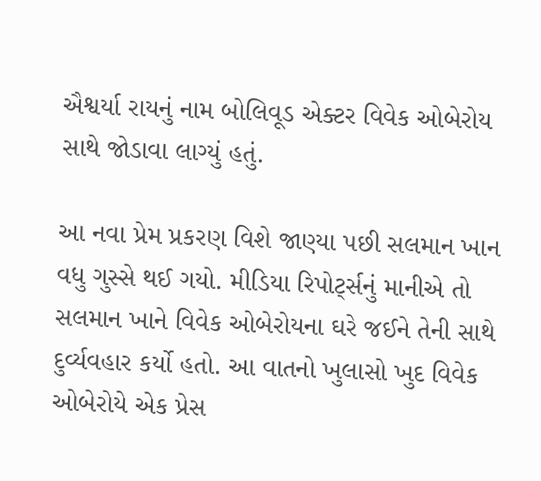ઐશ્વર્યા રાયનું નામ બોલિવૂડ એક્ટર વિવેક ઓબેરોય સાથે જોડાવા લાગ્યું હતું.

આ નવા પ્રેમ પ્રકરણ વિશે જાણ્યા પછી સલમાન ખાન વધુ ગુસ્સે થઈ ગયો. મીડિયા રિપોર્ટ્સનું માનીએ તો સલમાન ખાને વિવેક ઓબેરોયના ઘરે જઈને તેની સાથે દુર્વ્યવહાર કર્યો હતો. આ વાતનો ખુલાસો ખુદ વિવેક ઓબેરોયે એક પ્રેસ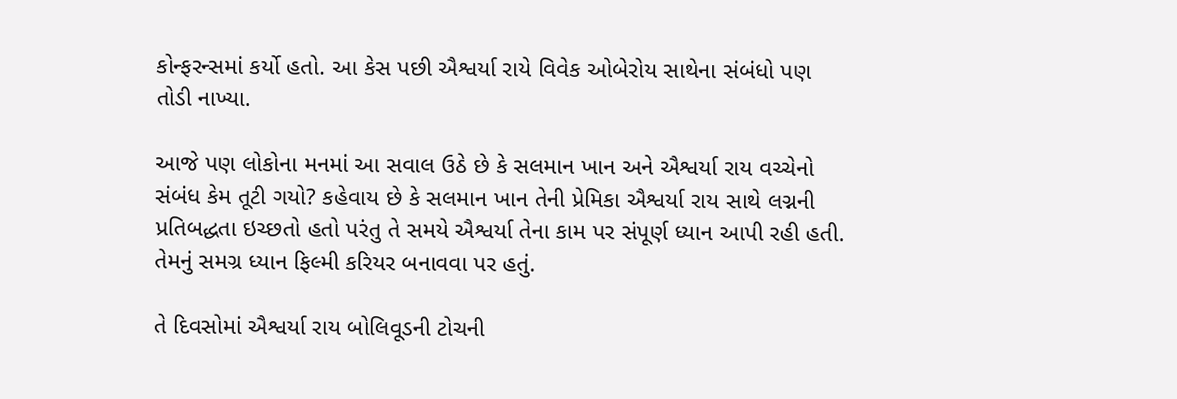કોન્ફરન્સમાં કર્યો હતો. આ કેસ પછી ઐશ્વર્યા રાયે વિવેક ઓબેરોય સાથેના સંબંધો પણ તોડી નાખ્યા.

આજે પણ લોકોના મનમાં આ સવાલ ઉઠે છે કે સલમાન ખાન અને ઐશ્વર્યા રાય વચ્ચેનો સંબંધ કેમ તૂટી ગયો? કહેવાય છે કે સલમાન ખાન તેની પ્રેમિકા ઐશ્વર્યા રાય સાથે લગ્નની પ્રતિબદ્ધતા ઇચ્છતો હતો પરંતુ તે સમયે ઐશ્વર્યા તેના કામ પર સંપૂર્ણ ધ્યાન આપી રહી હતી. તેમનું સમગ્ર ધ્યાન ફિલ્મી કરિયર બનાવવા પર હતું.

તે દિવસોમાં ઐશ્વર્યા રાય બોલિવૂડની ટોચની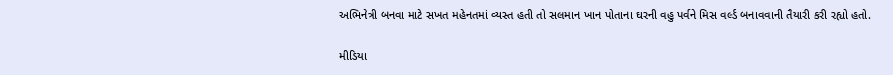અભિનેત્રી બનવા માટે સખત મહેનતમાં વ્યસ્ત હતી તો સલમાન ખાન પોતાના ઘરની વહુ પર્વને મિસ વર્લ્ડ બનાવવાની તૈયારી કરી રહ્યો હતો.

મીડિયા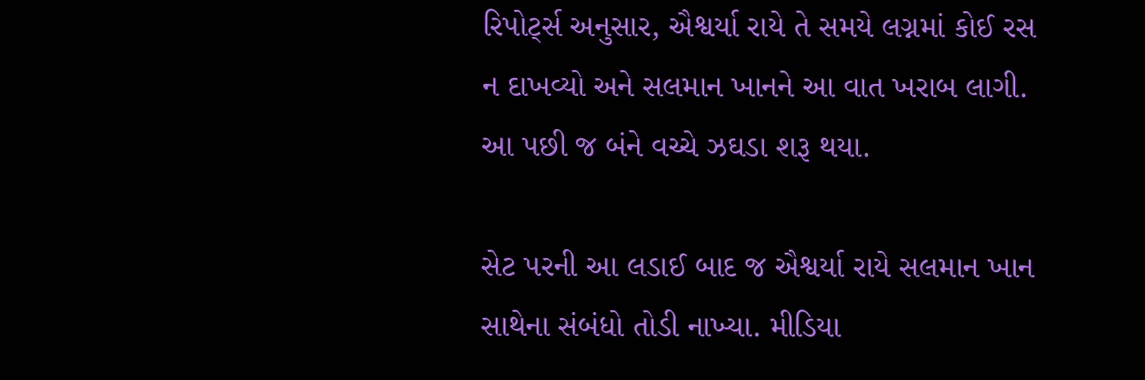રિપોર્ટ્સ અનુસાર, ઐશ્વર્યા રાયે તે સમયે લગ્નમાં કોઈ રસ ન દાખવ્યો અને સલમાન ખાનને આ વાત ખરાબ લાગી. આ પછી જ બંને વચ્ચે ઝઘડા શરૂ થયા.

સેટ પરની આ લડાઈ બાદ જ ઐશ્વર્યા રાયે સલમાન ખાન સાથેના સંબંધો તોડી નાખ્યા. મીડિયા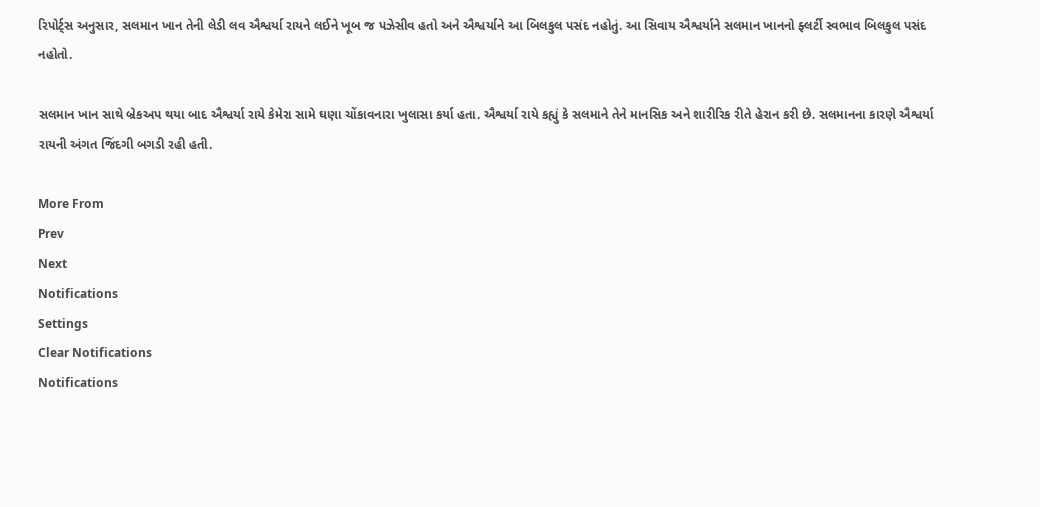રિપોર્ટ્સ અનુસાર, સલમાન ખાન તેની લેડી લવ ઐશ્વર્યા રાયને લઈને ખૂબ જ પઝેસીવ હતો અને ઐશ્વર્યાને આ બિલકુલ પસંદ નહોતું. આ સિવાય ઐશ્વર્યાને સલમાન ખાનનો ફ્લર્ટી સ્વભાવ બિલકુલ પસંદ નહોતો.

સલમાન ખાન સાથે બ્રેકઅપ થયા બાદ ઐશ્વર્યા રાયે કેમેરા સામે ઘણા ચોંકાવનારા ખુલાસા કર્યા હતા. ઐશ્વર્યા રાયે કહ્યું કે સલમાને તેને માનસિક અને શારીરિક રીતે હેરાન કરી છે. સલમાનના કારણે ઐશ્વર્યા રાયની અંગત જિંદગી બગડી રહી હતી.

More From
Prev
Next
Notifications
Settings
Clear Notifications
Notifications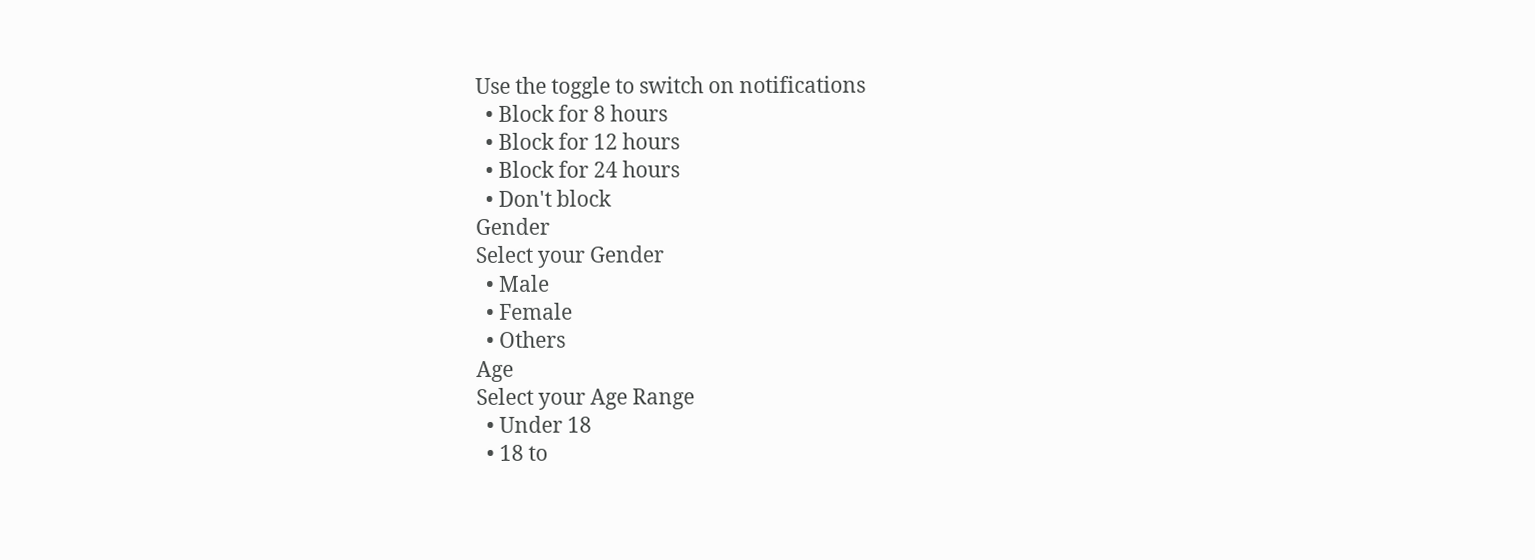Use the toggle to switch on notifications
  • Block for 8 hours
  • Block for 12 hours
  • Block for 24 hours
  • Don't block
Gender
Select your Gender
  • Male
  • Female
  • Others
Age
Select your Age Range
  • Under 18
  • 18 to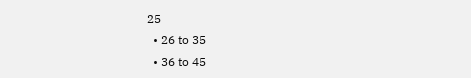25
  • 26 to 35
  • 36 to 45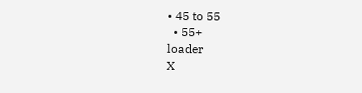• 45 to 55
  • 55+
loader
X